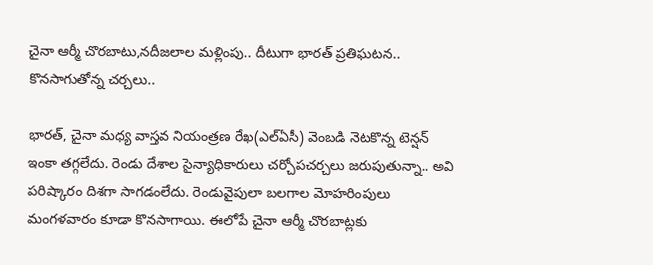చైనా ఆర్మీ చొరబాటు,నదీజలాల మళ్లింపు.. దీటుగా భారత్ ప్రతిఘటన.. కొనసాగుతోన్న చర్చలు..

భారత్, చైనా మధ్య వాస్తవ నియంత్రణ రేఖ(ఎల్ఏసీ) వెంబడి నెటకొన్న టెన్షన్ ఇంకా తగ్గలేదు. రెండు దేశాల సైన్యాధికారులు చర్చోపచర్చలు జరుపుతున్నా.. అవి పరిష్కారం దిశగా సాగడంలేదు. రెండువైపులా బలగాల మోహరింపులు మంగళవారం కూడా కొనసాగాయి. ఈలోపే చైనా ఆర్మీ చొరబాట్లకు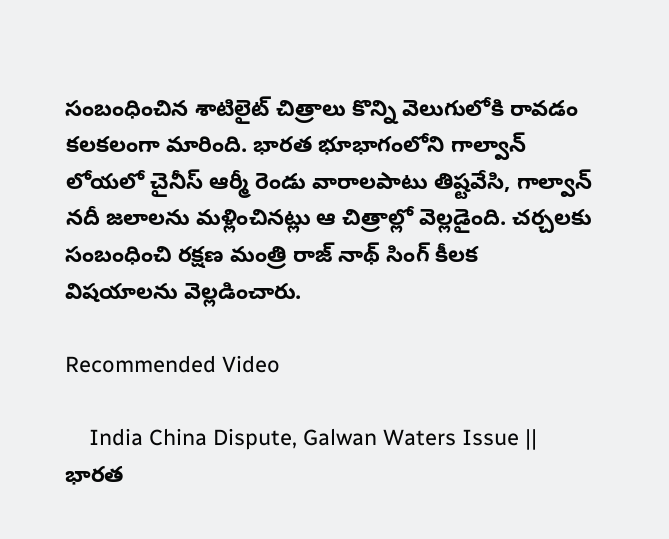సంబంధించిన శాటిలైట్ చిత్రాలు కొన్ని వెలుగులోకి రావడం కలకలంగా మారింది. భారత భూభాగంలోని గాల్వాన్ లోయలో చైనీస్ ఆర్మీ రెండు వారాలపాటు తిష్టవేసి, గాల్వాన్ నదీ జలాలను మళ్లించినట్లు ఆ చిత్రాల్లో వెల్లడైంది. చర్చలకు సంబంధించి రక్షణ మంత్రి రాజ్ నాథ్ సింగ్ కీలక విషయాలను వెల్లడించారు.

Recommended Video

    India China Dispute, Galwan Waters Issue || భారత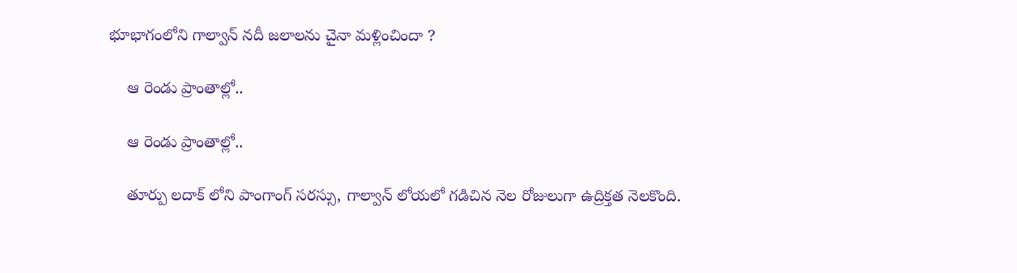భూభాగంలోని గాల్వాన్ నదీ జలాలను చైనా మళ్లించిందా ?

    ఆ రెండు ప్రాంతాల్లో..

    ఆ రెండు ప్రాంతాల్లో..

    తూర్పు లదాక్ లోని పాంగాంగ్ సరస్సు, గాల్వాన్ లోయలో గడిచిన నెల రోజులుగా ఉద్రిక్తత నెలకొంది.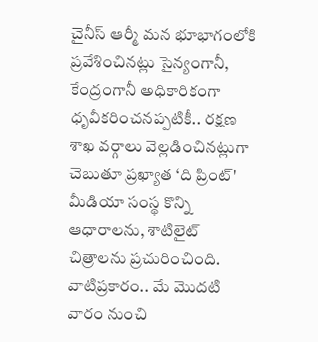చైనీస్ ఆర్మీ మన భూభాగంలోకి ప్రవేశించినట్లు సైన్యంగానీ, కేంద్రంగానీ అధికారికంగా ధృవీకరించనప్పటికీ.. రక్షణ శాఖ వర్గాలు వెల్లడించినట్లుగా చెబుతూ ప్రఖ్యాత ‘ది ప్రింట్' మీడియా సంస్థ కొన్ని ఆధారాలను, శాటిలైట్ చిత్రాలను ప్రచురించింది. వాటిప్రకారం.. మే మొదటి వారం నుంచి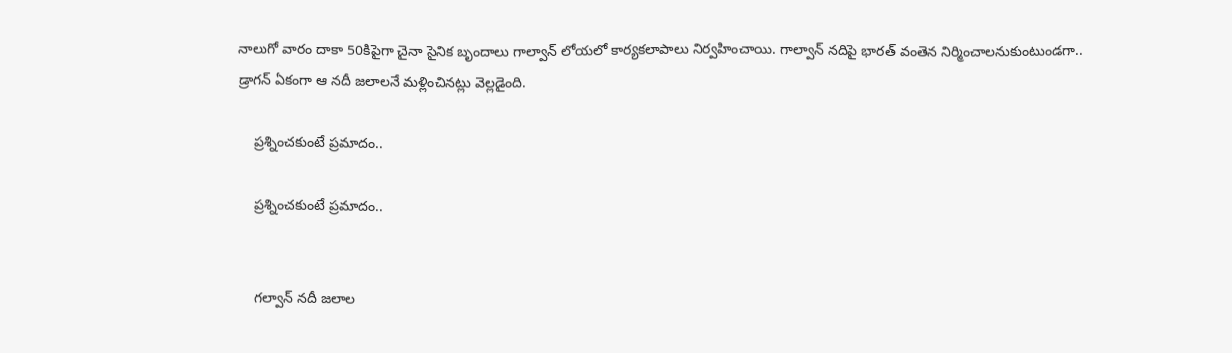నాలుగో వారం దాకా 50కిపైగా చైనా సైనిక బృందాలు గాల్వాన్ లోయలో కార్యకలాపాలు నిర్వహించాయి. గాల్వాన్ నదిపై భారత్ వంతెన నిర్మించాలనుకుంటుండగా.. డ్రాగన్ ఏకంగా ఆ నదీ జలాలనే మళ్లించినట్లు వెల్లడైంది.

    ప్రశ్నించకుంటే ప్రమాదం..

    ప్రశ్నించకుంటే ప్రమాదం..


    గల్వాన్ నదీ జలాల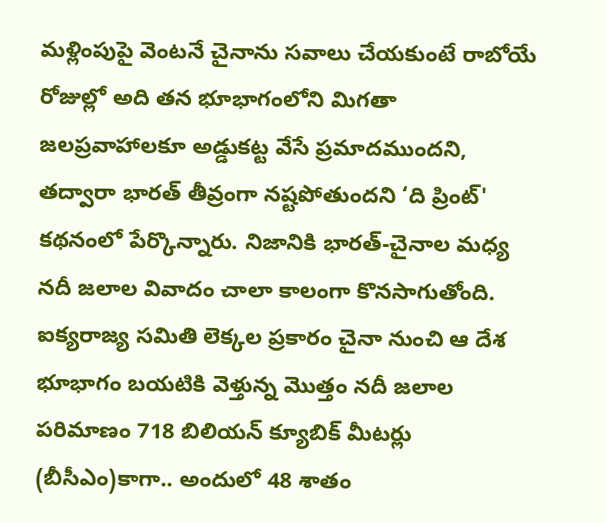మళ్లింపుపై వెంటనే చైనాను సవాలు చేయకుంటే రాబోయే రోజుల్లో అది తన భూభాగంలోని మిగతా జలప్రవాహాలకూ అడ్డుకట్ట వేసే ప్రమాదముందని, తద్వారా భారత్ తీవ్రంగా నష్టపోతుందని ‘ది ప్రింట్' కథనంలో పేర్కొన్నారు. నిజానికి భారత్-చైనాల మధ్య నదీ జలాల వివాదం చాలా కాలంగా కొనసాగుతోంది. ఐక్యరాజ్య సమితి లెక్కల ప్రకారం చైనా నుంచి ఆ దేశ భూభాగం బయటికి వెళ్తున్న మొత్తం నదీ జలాల పరిమాణం 718 బిలియన్ క్యూబిక్ మీటర్లు (బీసీఎం)కాగా.. అందులో 48 శాతం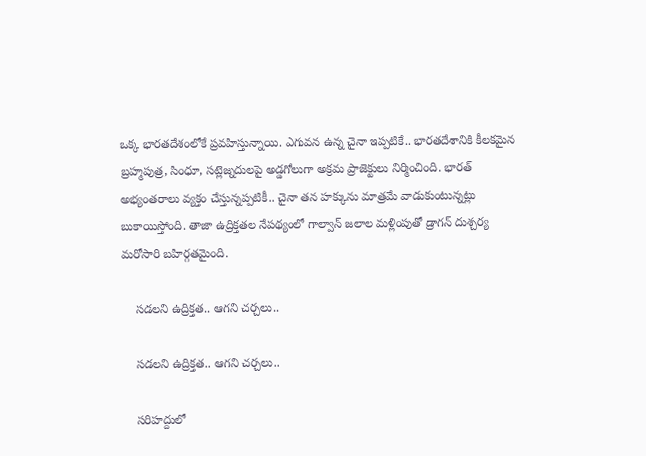ఒక్క భారతదేశంలోకే ప్రవహిస్తున్నాయి. ఎగువన ఉన్న చైనా ఇప్పటికే.. భారతదేశానికి కీలకమైన బ్రహ్మపుత్ర, సింధూ, సట్లెజ్నదులపై అడ్డగోలుగా అక్రమ ప్రాజెక్టులు నిర్మించింది. భారత్ అభ్యంతరాలు వ్యక్తం చేస్తున్నప్పటికీ.. చైనా తన హక్కును మాత్రమే వాడుకుంటున్నట్లు బుకాయిస్తోంది. తాజా ఉద్రిక్తతల నేపథ్యంలో గాల్వాన్ జలాల మళ్లింపుతో డ్రాగన్ దుశ్చర్య మరోసారి బహిర్గతమైంది.

    సడలని ఉద్రిక్తత.. ఆగని చర్చలు..

    సడలని ఉద్రిక్తత.. ఆగని చర్చలు..

    సరిహద్దులో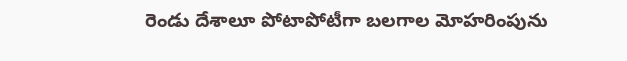రెండు దేశాలూ పోటాపోటీగా బలగాల మోహరింపును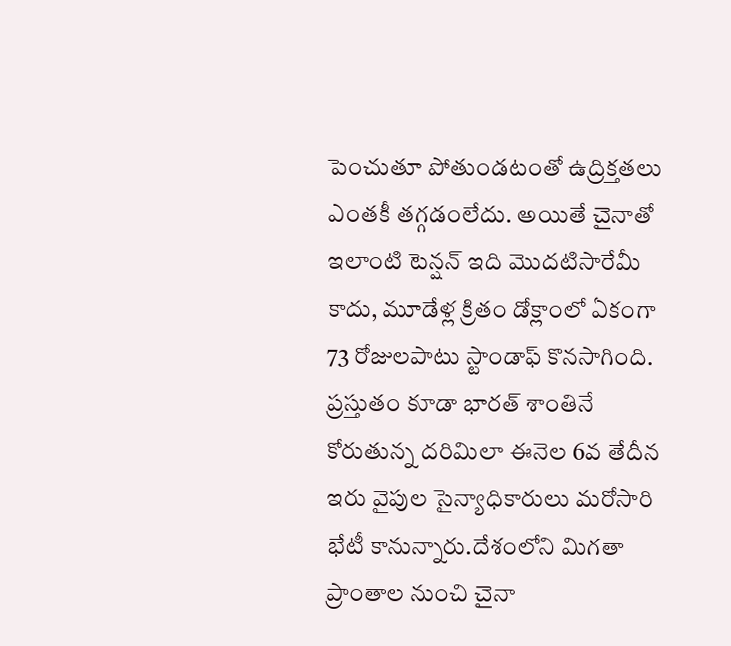పెంచుతూ పోతుండటంతో ఉద్రిక్తతలు ఎంతకీ తగ్గడంలేదు. అయితే చైనాతో ఇలాంటి టెన్షన్ ఇది మొదటిసారేమీ కాదు, మూడేళ్ల క్రితం డోక్లాంలో ఏకంగా 73 రోజులపాటు స్టాండాఫ్ కొనసాగింది. ప్రస్తుతం కూడా భారత్ శాంతినే కోరుతున్న దరిమిలా ఈనెల 6వ తేదీన ఇరు వైపుల సైన్యాధికారులు మరోసారి భేటీ కానున్నారు.దేశంలోని మిగతా ప్రాంతాల నుంచి చైనా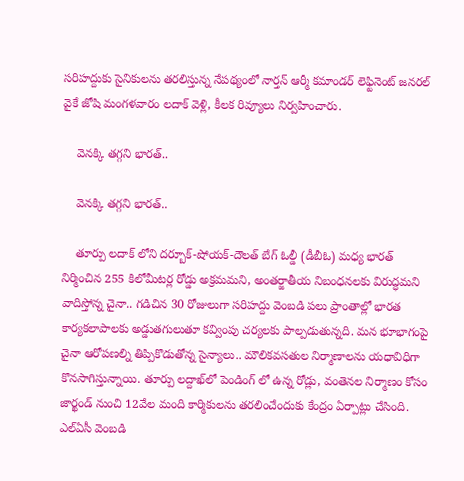సరిహద్దుకు సైనికులను తరలిస్తున్న నేపథ్యంలో నార్తన్ ఆర్మీ కమాండర్ లెఫ్టినెంట్ జనరల్ వైకే జోషి మంగళవారం లదాక్ వెళ్లి, కీలక రివ్యూలు నిర్వహించారు.

    వెనక్కి తగ్గని భారత్..

    వెనక్కి తగ్గని భారత్..

    తూర్పు లదాక్ లోని దర్బూక్-షోయక్-దౌలత్ బేగ్ ఓల్డీ (డీబీఓ) మధ్య భారత్ నిర్మించిన 255 కిలోమీటర్ల రోడ్డు అక్రమమని, అంతర్జాతీయ నిబంధనలకు విరుద్ధమని వాదిస్తోన్న చైనా.. గడిచిన 30 రోజులుగా సరిహద్దు వెంబడి పలు ప్రాంతాల్లో భారత కార్యకలాపాలకు అడ్డుతగులుతూ కవ్వింపు చర్యలకు పాల్పడుతున్నది. మన భూభాగంపై చైనా ఆరోపణల్ని తిప్పికొడుతోన్న సైన్యాలు.. మౌలికవసతుల నిర్మాణాలను యధావిధిగా కొనసాగిస్తున్నాయి. తూర్పు లద్దాఖ్‌లో పెండింగ్ లో ఉన్న రోడ్లు, వంతెనల నిర్మాణం కోసం జార్ఖండ్ నుంచి 12వేల మంది కార్మికులను తరలించేందుకు కేంద్రం ఏర్పాట్లు చేసింది. ఎల్ఏసీ వెంబడి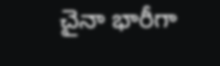చైనా భారీగా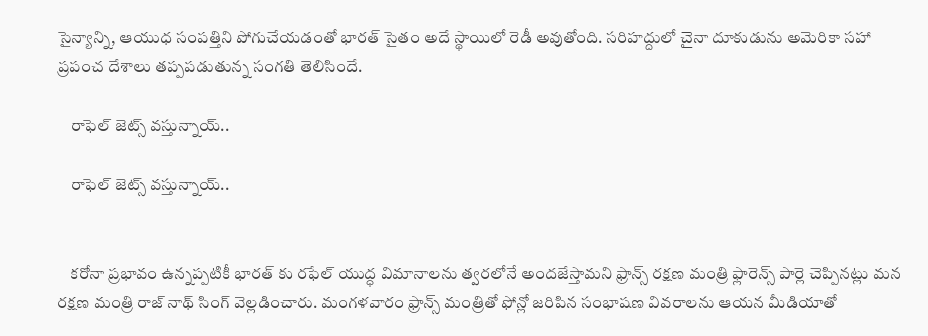సైన్యాన్ని, ఆయుధ సంపత్తిని పోగుచేయడంతో భారత్ సైతం అదే స్థాయిలో రెడీ అవుతోంది. సరిహద్దులో చైనా దూకుడును అమెరికా సహా ప్రపంచ దేశాలు తప్పపడుతున్న సంగతి తెలిసిందే.

    రాఫెల్ జెట్స్ వస్తున్నాయ్..

    రాఫెల్ జెట్స్ వస్తున్నాయ్..


    కరోనా ప్రభావం ఉన్నప్పటికీ భారత్ కు రఫేల్ యుద్ధ విమానాలను త్వరలోనే అందజేస్తామని ఫ్రాన్స్ రక్షణ మంత్రి ఫ్లారెన్స్ పార్లె చెప్పినట్లు మన రక్షణ మంత్రి రాజ్ నాథ్ సింగ్ వెల్లడించారు. మంగళవారం ఫ్రాన్స్ మంత్రితో ఫోన్లో జరిపిన సంభాషణ వివరాలను ఆయన మీడియాతో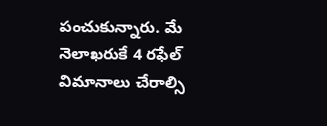పంచుకున్నారు. మే నెలాఖరుకే 4 రఫేల్ విమానాలు చేరాల్సి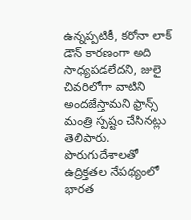ఉన్నప్పటికీ, కరోనా లాక్ డౌన్ కారణంగా అది సాధ్యపడలేదని, జులై చివరిలోగా వాటిని అందజేస్తామని ఫ్రాన్స్ మంత్రి స్పష్టం చేసినట్లు తెలిపారు. పొరుగుదేశాలతో ఉద్రిక్తతల నేపథ్యంలో భారత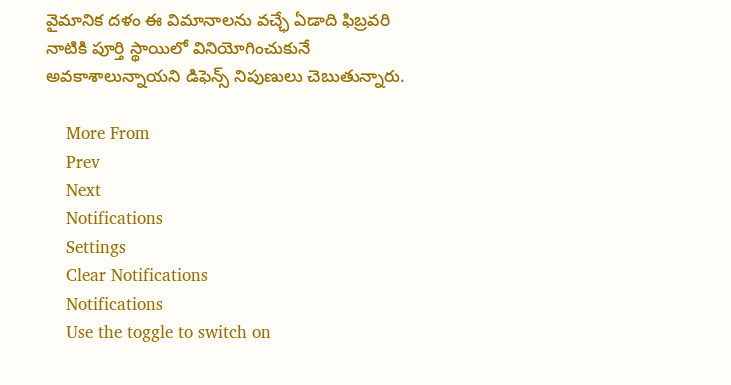వైమానిక దళం ఈ విమానాలను వచ్ఛే ఏడాది ఫిబ్రవరి నాటికి పూర్తి స్థాయిలో వినియోగించుకునే అవకాశాలున్నాయని డిఫెన్స్ నిపుణులు చెబుతున్నారు.

    More From
    Prev
    Next
    Notifications
    Settings
    Clear Notifications
    Notifications
    Use the toggle to switch on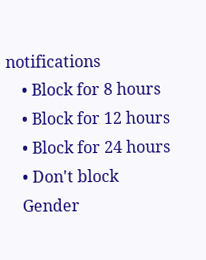notifications
    • Block for 8 hours
    • Block for 12 hours
    • Block for 24 hours
    • Don't block
    Gender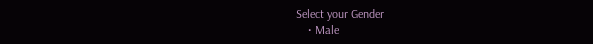Select your Gender
    • Male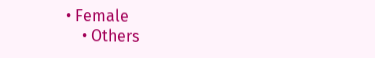• Female
    • Others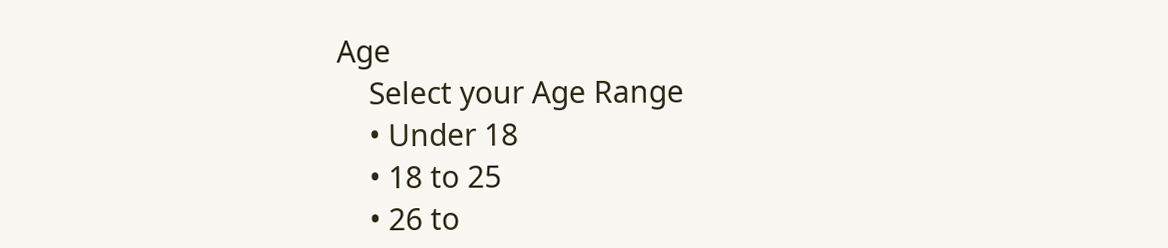Age
    Select your Age Range
    • Under 18
    • 18 to 25
    • 26 to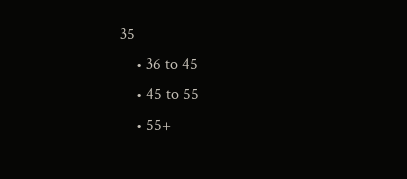35
    • 36 to 45
    • 45 to 55
    • 55+